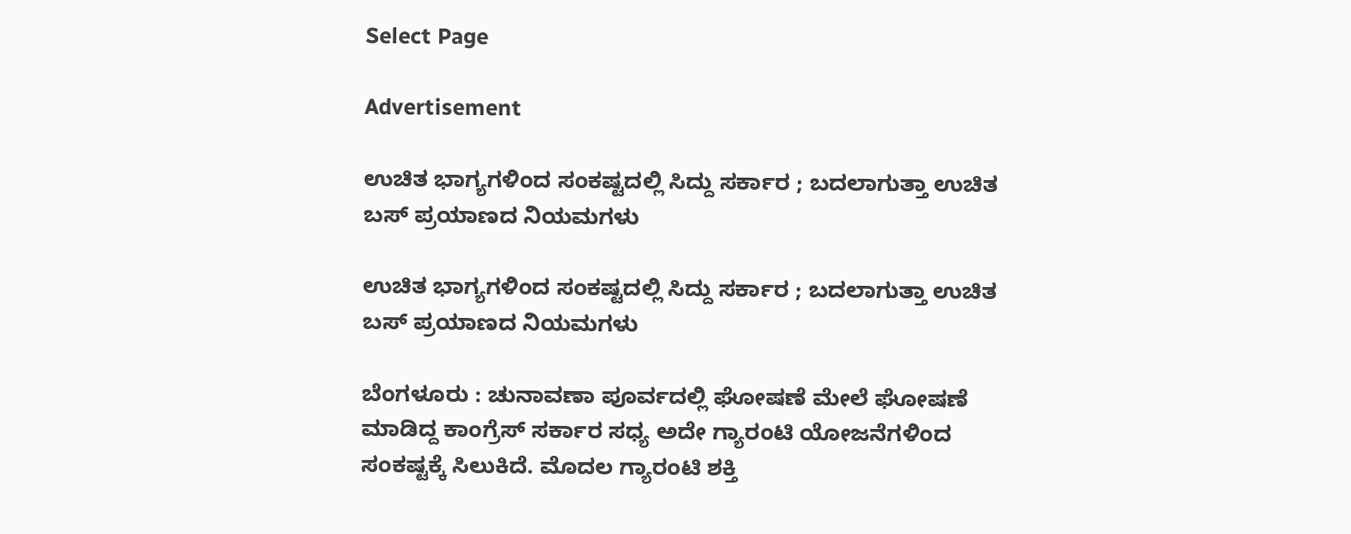Select Page

Advertisement

ಉಚಿತ ಭಾಗ್ಯಗಳಿಂದ ಸಂಕಷ್ಟದಲ್ಲಿ ಸಿದ್ದು ಸರ್ಕಾರ ; ಬದಲಾಗುತ್ತಾ ಉಚಿತ ಬಸ್ ಪ್ರಯಾಣದ ನಿಯಮಗಳು

ಉಚಿತ ಭಾಗ್ಯಗಳಿಂದ ಸಂಕಷ್ಟದಲ್ಲಿ ಸಿದ್ದು ಸರ್ಕಾರ ; ಬದಲಾಗುತ್ತಾ ಉಚಿತ ಬಸ್ ಪ್ರಯಾಣದ ನಿಯಮಗಳು

ಬೆಂಗಳೂರು : ಚುನಾವಣಾ ಪೂರ್ವದಲ್ಲಿ ಘೋಷಣೆ ಮೇಲೆ ಘೋಷಣೆ ಮಾಡಿದ್ದ ಕಾಂಗ್ರೆಸ್ ಸರ್ಕಾರ ಸಧ್ಯ ಅದೇ ಗ್ಯಾರಂಟಿ ಯೋಜನೆಗಳಿಂದ ಸಂಕಷ್ಟಕ್ಕೆ ಸಿಲುಕಿದೆ. ಮೊದಲ ಗ್ಯಾರಂಟಿ ಶಕ್ತಿ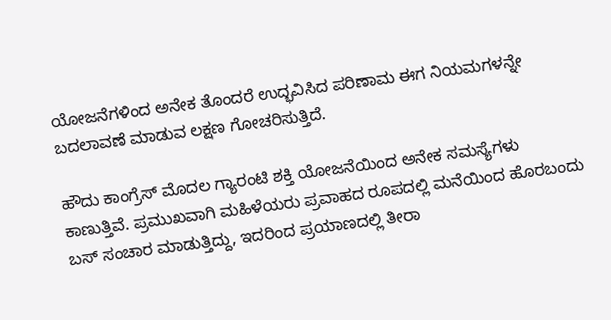ಯೋಜನೆಗಳಿಂದ ಅನೇಕ ತೊಂದರೆ ಉದ್ಭವಿಸಿದ ಪರಿಣಾಮ ಈಗ ನಿಯಮಗಳನ್ನೇ ಬದಲಾವಣೆ ಮಾಡುವ ಲಕ್ಷಣ ಗೋಚರಿಸುತ್ತಿದೆ.

ಹೌದು ಕಾಂಗ್ರೆಸ್ ಮೊದಲ ಗ್ಯಾರಂಟಿ ಶಕ್ತಿ ಯೋಜನೆಯಿಂದ ಅನೇಕ ಸಮಸ್ಯೆಗಳು ಕಾಣುತ್ತಿವೆ. ಪ್ರಮುಖವಾಗಿ ಮಹಿಳೆಯರು ಪ್ರವಾಹದ ರೂಪದಲ್ಲಿ ಮನೆಯಿಂದ ಹೊರಬಂದು ಬಸ್ ಸಂಚಾರ ಮಾಡುತ್ತಿದ್ದು, ಇದರಿಂದ ಪ್ರಯಾಣದಲ್ಲಿ ತೀರಾ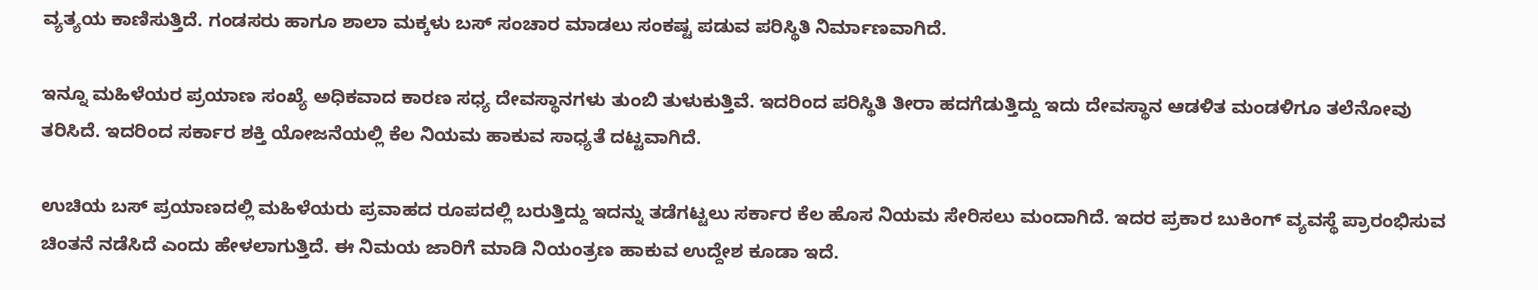ವ್ಯತ್ಯಯ ಕಾಣಿಸುತ್ತಿದೆ. ಗಂಡಸರು ಹಾಗೂ ಶಾಲಾ ಮಕ್ಕಳು ಬಸ್ ಸಂಚಾರ ಮಾಡಲು ಸಂಕಷ್ಟ ಪಡುವ ಪರಿಸ್ಥಿತಿ ನಿರ್ಮಾಣವಾಗಿದೆ.

ಇನ್ನೂ ಮಹಿಳೆಯರ ಪ್ರಯಾಣ ಸಂಖ್ಯೆ ಅಧಿಕವಾದ ಕಾರಣ ಸಧ್ಯ ದೇವಸ್ಥಾನಗಳು ತುಂಬಿ ತುಳುಕುತ್ತಿವೆ. ಇದರಿಂದ ಪರಿಸ್ಥಿತಿ ತೀರಾ ಹದಗೆಡುತ್ತಿದ್ದು ಇದು ದೇವಸ್ಥಾನ ಆಡಳಿತ ಮಂಡಳಿಗೂ ತಲೆನೋವು ತರಿಸಿದೆ. ಇದರಿಂದ ಸರ್ಕಾರ ಶಕ್ತಿ ಯೋಜನೆಯಲ್ಲಿ ಕೆಲ ನಿಯಮ ಹಾಕುವ ಸಾಧ್ಯತೆ ದಟ್ಟವಾಗಿದೆ.

ಉಚಿಯ ಬಸ್ ಪ್ರಯಾಣದಲ್ಲಿ ಮಹಿಳೆಯರು ಪ್ರವಾಹದ ರೂಪದಲ್ಲಿ ಬರುತ್ತಿದ್ದು ಇದನ್ನು ತಡೆಗಟ್ಟಲು ಸರ್ಕಾರ ಕೆಲ ಹೊಸ ನಿಯಮ ಸೇರಿಸಲು ಮಂದಾಗಿದೆ. ಇದರ ಪ್ರಕಾರ ಬುಕಿಂಗ್ ವ್ಯವಸ್ಥೆ ಪ್ರಾರಂಭಿಸುವ ಚಿಂತನೆ ನಡೆಸಿದೆ ಎಂದು ಹೇಳಲಾಗುತ್ತಿದೆ. ಈ ನಿಮಯ ಜಾರಿಗೆ ಮಾಡಿ ನಿಯಂತ್ರಣ ಹಾಕುವ ಉದ್ದೇಶ ಕೂಡಾ ಇದೆ.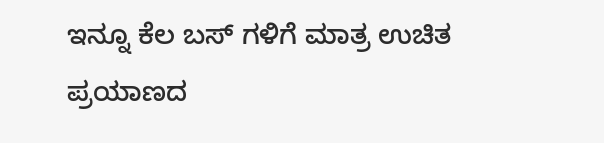ಇನ್ನೂ ಕೆಲ ಬಸ್ ಗಳಿಗೆ ಮಾತ್ರ ಉಚಿತ ಪ್ರಯಾಣದ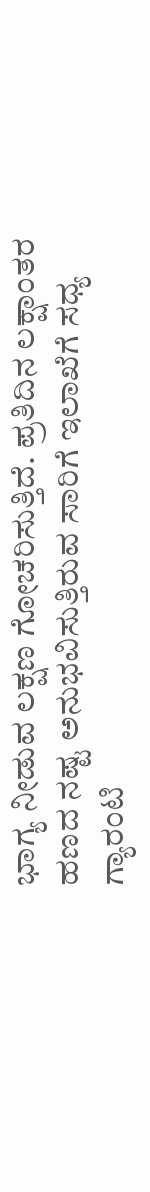ಭಾಗ್ಯ ನೀಡುವ ಲಕ್ಷಣ ಗೋಚರಿಸುತ್ತಿದೆ. ಪ್ರತಿದಿನ ಲಕ್ಷಾಂತರ ಹಣದ ನಷ್ಟ ಅನುಭವಿಸುತ್ತಿರುವ ಸಾರಿಗೆ ಇಲಾಖೆಗೆ ಸಧ್ಯ ಗ್ಯಾರಂಟಿ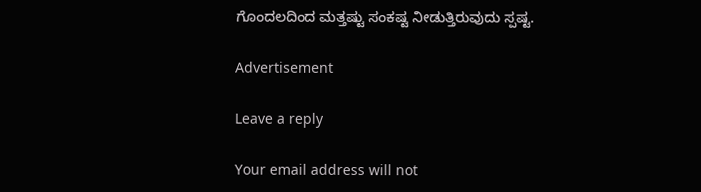ಗೊಂದಲದಿಂದ ಮತ್ತಷ್ಟು ಸಂಕಷ್ಟ ನೀಡುತ್ತಿರುವುದು ಸ್ಪಷ್ಟ.

Advertisement

Leave a reply

Your email address will not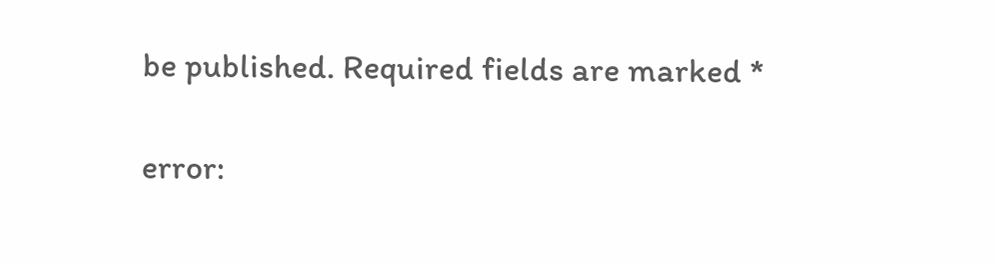be published. Required fields are marked *

error: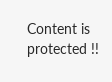Content is protected !!